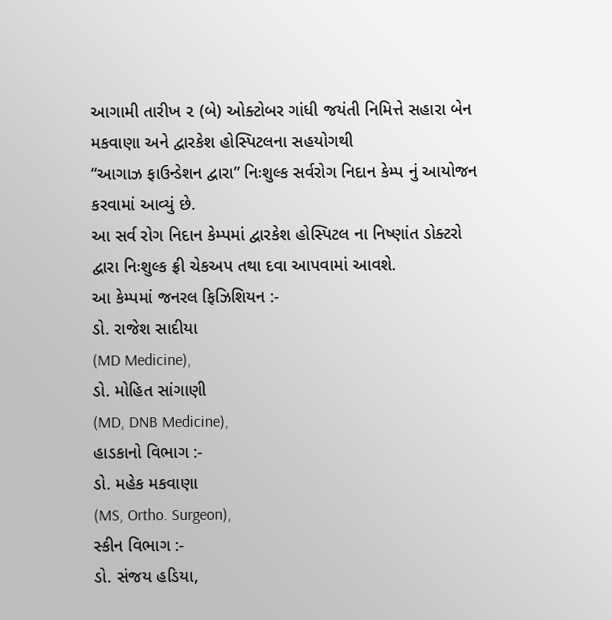આગામી તારીખ ૨ (બે) ઓક્ટોબર ગાંધી જયંતી નિમિત્તે સહારા બેન મકવાણા અને દ્વારકેશ હોસ્પિટલના સહયોગથી
“આગાઝ ફાઉન્ડેશન દ્વારા” નિઃશુલ્ક સર્વરોગ નિદાન કેમ્પ નું આયોજન કરવામાં આવ્યું છે.
આ સર્વ રોગ નિદાન કેમ્પમાં દ્વારકેશ હોસ્પિટલ ના નિષ્ણાંત ડોક્ટરો દ્વારા નિઃશુલ્ક ફ્રી ચેકઅપ તથા દવા આપવામાં આવશે.
આ કેમ્પમાં જનરલ ફિઝિશિયન :-
ડો. રાજેશ સાદીયા
(MD Medicine),
ડો. મોહિત સાંગાણી
(MD, DNB Medicine),
હાડકાનો વિભાગ :-
ડો. મહેક મકવાણા
(MS, Ortho. Surgeon),
સ્કીન વિભાગ :-
ડો. સંજય હડિયા,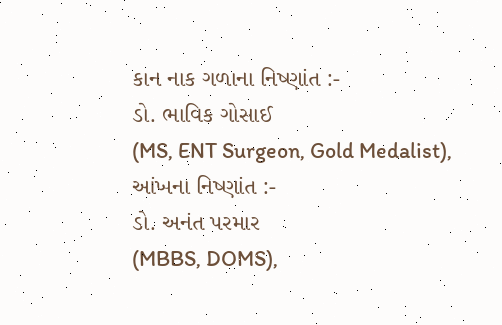કાન નાક ગળાના નિષ્ણાંત :-
ડો. ભાવિક ગોસાઈ
(MS, ENT Surgeon, Gold Medalist),
આંખના નિષ્ણાંત :-
ડો. અનંત પરમાર
(MBBS, DOMS),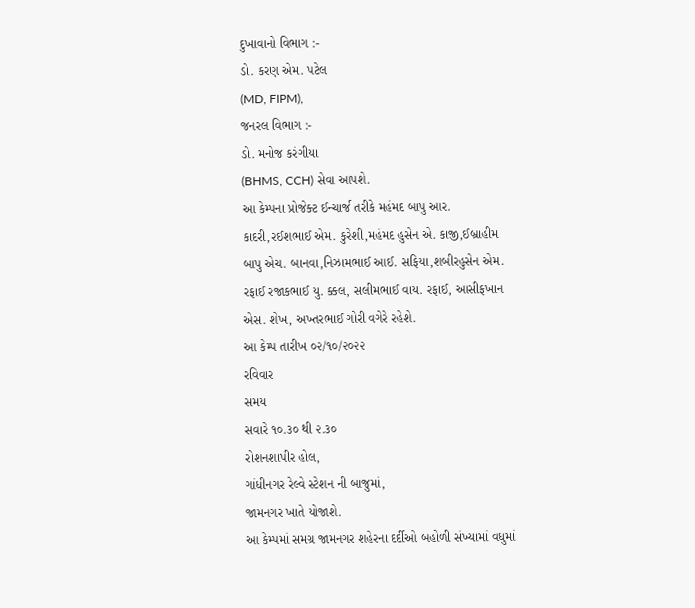દુખાવાનો વિભાગ :-
ડો. કરણ એમ. પટેલ
(MD, FIPM),
જનરલ વિભાગ :-
ડો. મનોજ કરંગીયા
(BHMS, CCH) સેવા આપશે.
આ કેમ્પના પ્રોજેક્ટ ઈન્ચાર્જ તરીકે મહંમદ બાપુ આર. કાદરી,રઈશભાઈ એમ. કુરેશી,મહંમદ હુસેન એ. કાજી,ઈબ્રાહીમ બાપુ એચ. બાનવા,નિઝામભાઈ આઈ. સફિયા,શબીરહુસેન એમ. રફાઈ રજાકભાઈ યુ. ક્કલ, સલીમભાઈ વાય. રફાઈ, આસીફખાન એસ. શેખ, અખ્તરભાઈ ગોરી વગેરે રહેશે.
આ કેમ્પ તારીખ ૦૨/૧૦/૨૦૨૨
રવિવાર
સમય
સવારે ૧૦.૩૦ થી ૨.૩૦
રોશનશાપીર હોલ,
ગાંધીનગર રેલ્વે સ્ટેશન ની બાજુમાં,
જામનગર ખાતે યોજાશે.
આ કેમ્પમાં સમગ્ર જામનગર શહેરના દર્દીઓ બહોળી સંખ્યામાં વધુમાં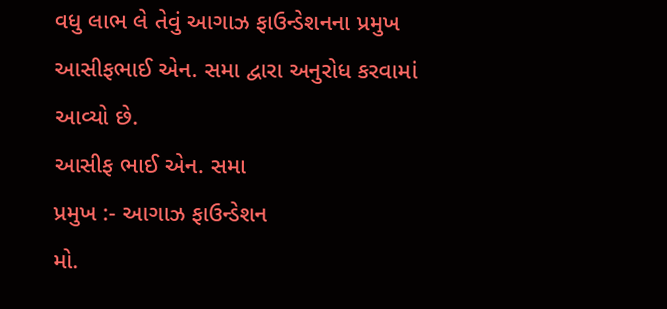વધુ લાભ લે તેવું આગાઝ ફાઉન્ડેશનના પ્રમુખ આસીફભાઈ એન. સમા દ્વારા અનુરોધ કરવામાં આવ્યો છે.
આસીફ ભાઈ એન. સમા
પ્રમુખ :- આગાઝ ફાઉન્ડેશન
મો.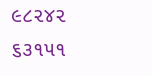૯૮૨૪૨ ૬૩૧૫૧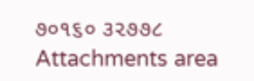૭૦૧૬૦ ૩૨૭૭૮
Attachments area